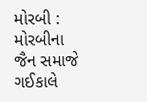મોરબી : મોરબીના જૈન સમાજે ગઈકાલે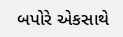બપોરે એકસાથે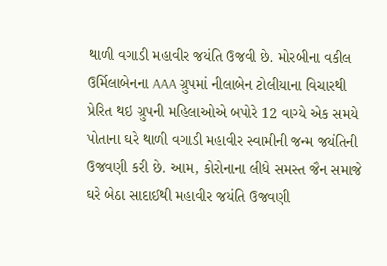થાળી વગાડી મહાવીર જયંતિ ઉજવી છે. મોરબીના વકીલ ઉર્મિલાબેનના AAA ગ્રુપમાં નીલાબેન ટોલીયાના વિચારથી પ્રેરિત થઇ ગ્રુપની મહિલાઓએ બપોરે 12 વાગ્યે એક સમયે પોતાના ઘરે થાળી વગાડી મહાવીર સ્વામીની જન્મ જયંતિની ઉજવણી કરી છે. આમ, કોરોનાના લીધે સમસ્ત જૈન સમાજે ઘરે બેઠા સાદાઈથી મહાવીર જયંતિ ઉજવણી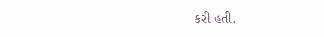કરી હતી.